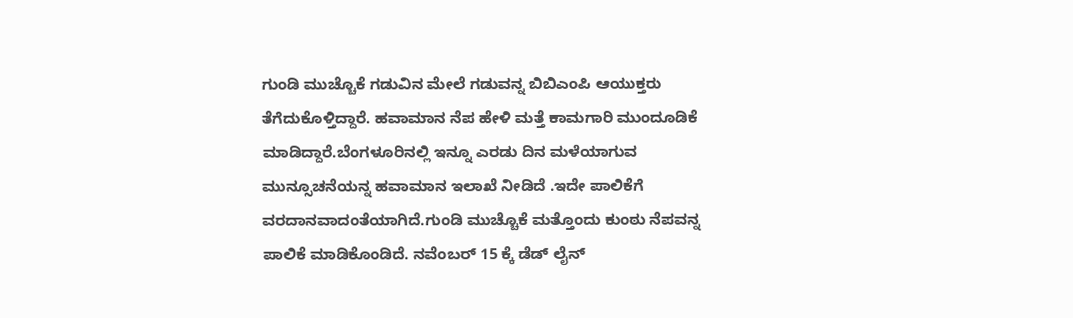ಗುಂಡಿ ಮುಚ್ಚೊಕೆ ಗಡುವಿನ ಮೇಲೆ ಗಡುವನ್ನ ಬಿಬಿಎಂಪಿ ಆಯುಕ್ತರು ತೆಗೆದುಕೊಳ್ತಿದ್ದಾರೆ. ಹವಾಮಾನ ನೆಪ ಹೇಳಿ ಮತ್ತೆ ಕಾಮಗಾರಿ ಮುಂದೂಡಿಕೆ ಮಾಡಿದ್ದಾರೆ.ಬೆಂಗಳೂರಿನಲ್ಲಿ ಇನ್ನೂ ಎರಡು ದಿನ ಮಳೆಯಾಗುವ ಮುನ್ಸೂಚನೆಯನ್ನ ಹವಾಮಾನ ಇಲಾಖೆ ನೀಡಿದೆ .ಇದೇ ಪಾಲಿಕೆಗೆ ವರದಾನವಾದಂತೆಯಾಗಿದೆ.ಗುಂಡಿ ಮುಚ್ಚೊಕೆ ಮತ್ತೊಂದು ಕುಂಠು ನೆಪವನ್ನ ಪಾಲಿಕೆ ಮಾಡಿಕೊಂಡಿದೆ. ನವೆಂಬರ್ 15 ಕ್ಕೆ ಡೆಡ್ ಲೈನ್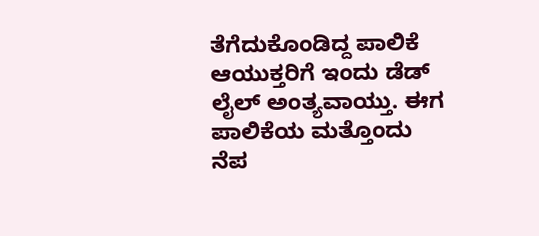ತೆಗೆದುಕೊಂಡಿದ್ದ ಪಾಲಿಕೆ ಆಯುಕ್ತರಿಗೆ ಇಂದು ಡೆಡ್ ಲೈಲ್ ಅಂತ್ಯವಾಯ್ತು. ಈಗ ಪಾಲಿಕೆಯ ಮತ್ತೊಂದು ನೆಪ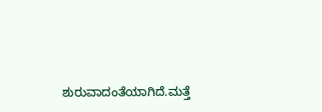ಶುರುವಾದಂತೆಯಾಗಿದೆ.ಮತ್ತೆ